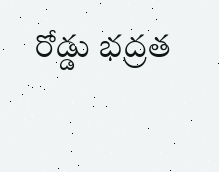రోడ్డు భద్రత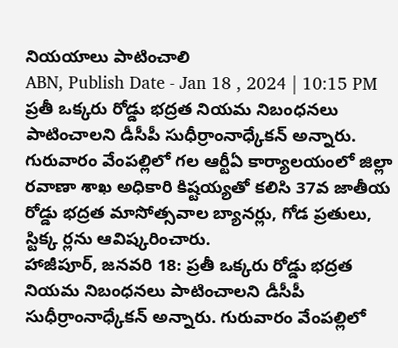నియయాలు పాటించాలి
ABN, Publish Date - Jan 18 , 2024 | 10:15 PM
ప్రతీ ఒక్కరు రోడ్డు భద్రత నియమ నిబంధనలు పాటించాలని డీసీపీ సుధీర్రాంనాధ్కేకన్ అన్నారు. గురువారం వేంపల్లిలో గల ఆర్టీఏ కార్యాలయంలో జిల్లా రవాణా శాఖ అధికారి కిష్టయ్యతో కలిసి 37వ జాతీయ రోడ్డు భద్రత మాసోత్సవాల బ్యానర్లు, గోడ ప్రతులు, స్టిక్క ర్లను ఆవిష్కరించారు.
హాజీపూర్, జనవరి 18: ప్రతీ ఒక్కరు రోడ్డు భద్రత నియమ నిబంధనలు పాటించాలని డీసీపీ సుధీర్రాంనాధ్కేకన్ అన్నారు. గురువారం వేంపల్లిలో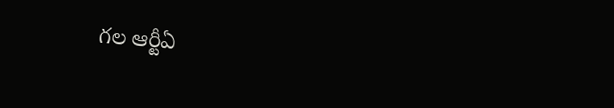గల ఆర్టీఏ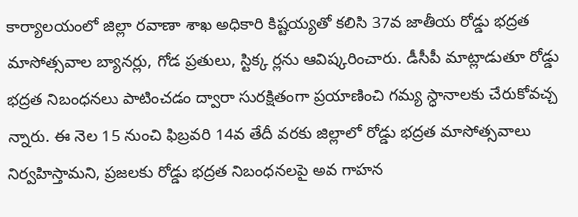కార్యాలయంలో జిల్లా రవాణా శాఖ అధికారి కిష్టయ్యతో కలిసి 37వ జాతీయ రోడ్డు భద్రత మాసోత్సవాల బ్యానర్లు, గోడ ప్రతులు, స్టిక్క ర్లను ఆవిష్కరించారు. డీసీపీ మాట్లాడుతూ రోడ్డు భద్రత నిబంధనలు పాటించడం ద్వారా సురక్షితంగా ప్రయాణించి గమ్య స్ధానాలకు చేరుకోవచ్చ న్నారు. ఈ నెల 15 నుంచి ఫిబ్రవరి 14వ తేదీ వరకు జిల్లాలో రోడ్డు భద్రత మాసోత్సవాలు నిర్వహిస్తామని, ప్రజలకు రోడ్డు భద్రత నిబంధనలపై అవ గాహన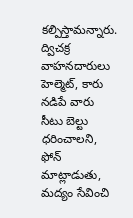కల్పిస్తామన్నారు. ద్విచక్ర వాహనదారులు హెల్మెట్, కారు నడిపే వారు సీటు బెల్టు ధరించాలని, ఫోన్ మాట్లాడుతు, మద్యం సేవించి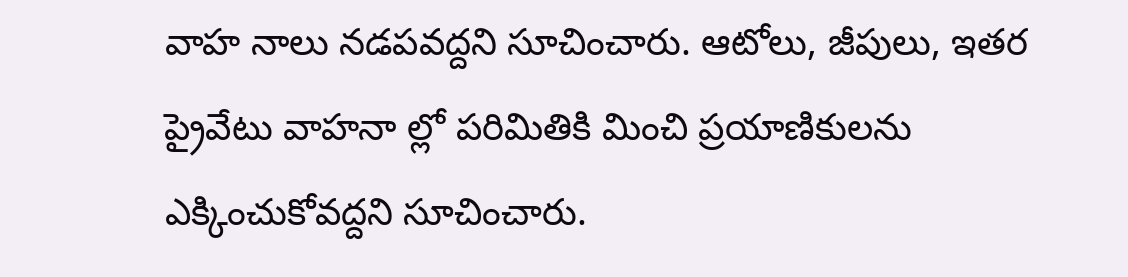వాహ నాలు నడపవద్దని సూచించారు. ఆటోలు, జీపులు, ఇతర ప్రైవేటు వాహనా ల్లో పరిమితికి మించి ప్రయాణికులను ఎక్కించుకోవద్దని సూచించారు.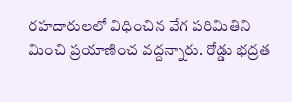రహదారులలో విధించిన వేగ పరిమితిని మించి ప్రయాణించ వద్దన్నారు. రోడ్డు భద్రత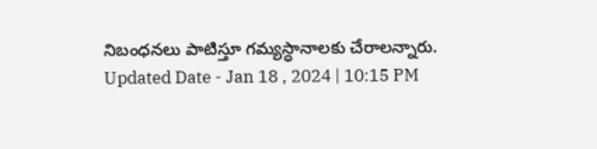నిబంధనలు పాటిస్తూ గమ్యస్ధానాలకు చేరాలన్నారు.
Updated Date - Jan 18 , 2024 | 10:15 PM